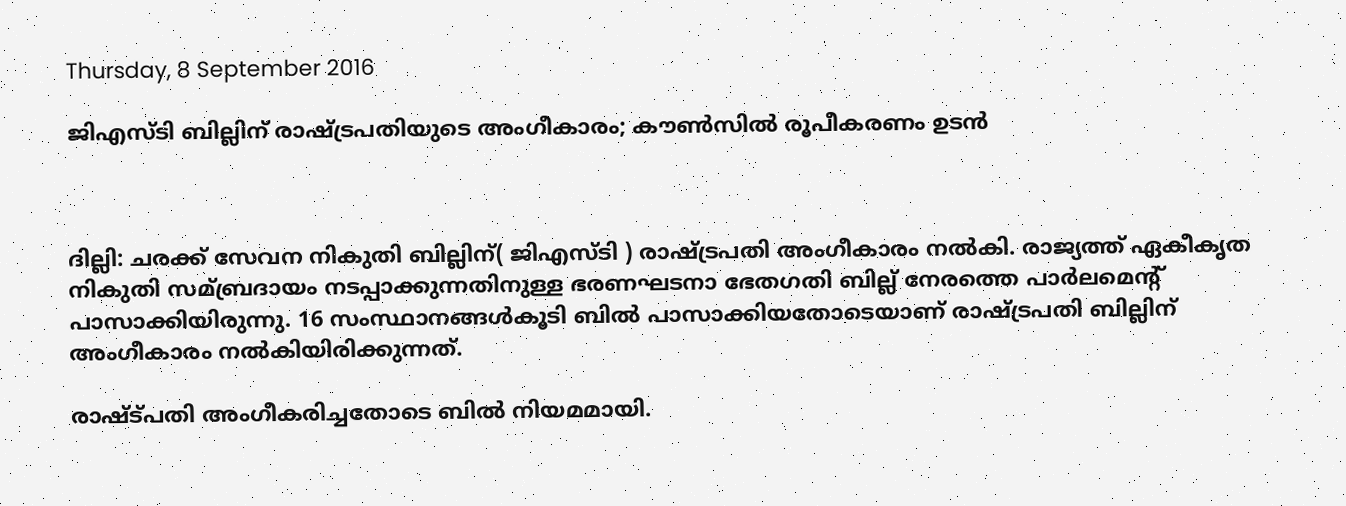Thursday, 8 September 2016

ജിഎസ്ടി ബില്ലിന് രാഷ്ട്രപതിയുടെ അംഗീകാരം; കൗണ്‍സില്‍ രൂപീകരണം ഉടന്‍



ദില്ലി: ചരക്ക് സേവന നികുതി ബില്ലിന്( ജിഎസ്ടി ) രാഷ്ട്രപതി അംഗീകാരം നല്‍കി. രാജ്യത്ത് ഏകീകൃത നികുതി സമ്ബ്രദായം നടപ്പാക്കുന്നതിനുള്ള ഭരണഘടനാ ഭേതഗതി ബില്ല് നേരത്തെ പാര്‍ലമെന്റ് പാസാക്കിയിരുന്നു. 16 സംസ്ഥാനങ്ങള്‍കൂടി ബില്‍ പാസാക്കിയതോടെയാണ് രാഷ്ട്രപതി ബില്ലിന് അംഗീകാരം നല്‍കിയിരിക്കുന്നത്.

രാഷ്ട്പതി അംഗീകരിച്ചതോടെ ബില്‍ നിയമമായി.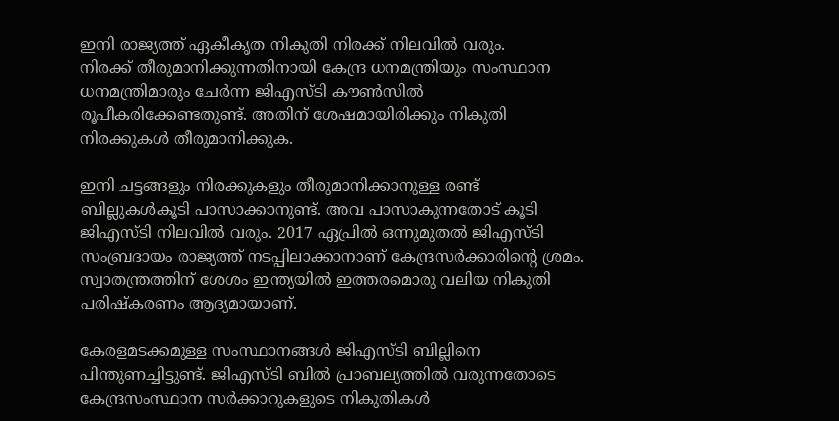ഇനി രാജ്യത്ത് ഏകീകൃത നികുതി നിരക്ക് നിലവില്‍ വരും.
നിരക്ക് തീരുമാനിക്കുന്നതിനായി കേന്ദ്ര ധനമന്ത്രിയും സംസ്ഥാന ധനമന്ത്രിമാരും ചേര്‍ന്ന ജിഎസ്ടി കൗണ്‍സില്‍ രൂപീകരിക്കേണ്ടതുണ്ട്. അതിന് ശേഷമായിരിക്കും നികുതി നിരക്കുകള്‍ തീരുമാനിക്കുക.

ഇനി ചട്ടങ്ങളും നിരക്കുകളും തീരുമാനിക്കാനുള്ള രണ്ട് ബില്ലുകള്‍കൂടി പാസാക്കാനുണ്ട്. അവ പാസാകുന്നതോട് കൂടി ജിഎസ്ടി നിലവില്‍ വരും. 2017 ഏപ്രില്‍ ഒന്നുമുതല്‍ ജിഎസ്ടി സംബ്രദായം രാജ്യത്ത് നടപ്പിലാക്കാനാണ് കേന്ദ്രസര്‍ക്കാരിന്റെ ശ്രമം. സ്വാതന്ത്രത്തിന് ശേശം ഇന്ത്യയില്‍ ഇത്തരമൊരു വലിയ നികുതി പരിഷ്കരണം ആദ്യമായാണ്.

കേരളമടക്കമുള്ള സംസ്ഥാനങ്ങള്‍ ജിഎസ്ടി ബില്ലിനെ പിന്തുണച്ചിട്ടുണ്ട്. ജിഎസ്ടി ബില്‍ പ്രാബല്യത്തില്‍ വരുന്നതോടെ കേന്ദ്രസംസ്ഥാന സര്‍ക്കാറുകളുടെ നികുതികള്‍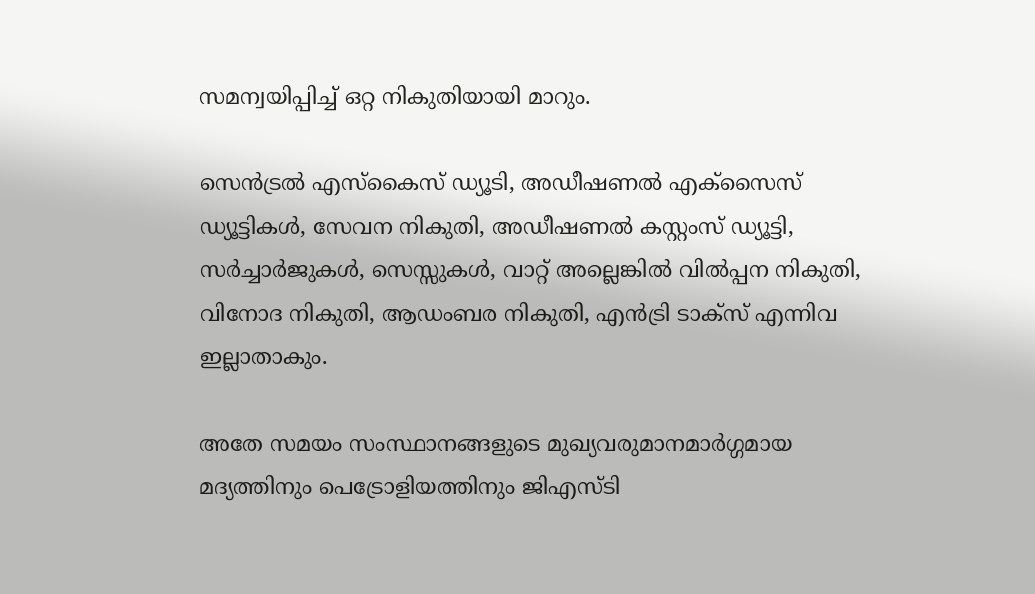സമന്വയിപ്പിച്ച്‌ ഒറ്റ നികുതിയായി മാറും.

സെന്‍ട്രല്‍ എസ്കൈസ് ഡ്യൂടി, അഡീഷണല്‍ എക്സൈസ് ഡ്യൂട്ടികള്‍, സേവന നികുതി, അഡീഷണല്‍ കസ്റ്റംസ് ഡ്യൂട്ടി, സര്‍ച്ചാര്‍ജുകള്‍, സെസ്സുകള്‍, വാറ്റ് അല്ലെങ്കില്‍ വില്‍പ്പന നികുതി, വിനോദ നികുതി, ആഡംബര നികുതി, എന്‍ട്രി ടാക്സ് എന്നിവ ഇല്ലാതാകും.

അതേ സമയം സംസ്ഥാനങ്ങളുടെ മുഖ്യവരുമാനമാര്‍ഗ്ഗമായ മദ്യത്തിനും പെട്രോളിയത്തിനും ജിഎസ്ടി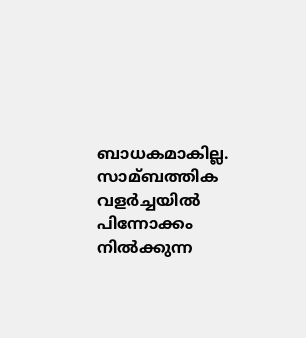ബാധകമാകില്ല. സാമ്ബത്തിക വളര്‍ച്ചയില്‍ പിന്നോക്കം നില്‍ക്കുന്ന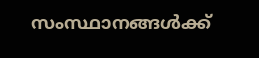സംസ്ഥാനങ്ങള്‍ക്ക്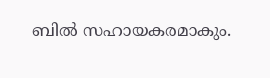ബില്‍ സഹായകരമാകും.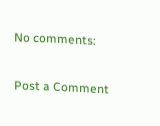No comments:

Post a Comment